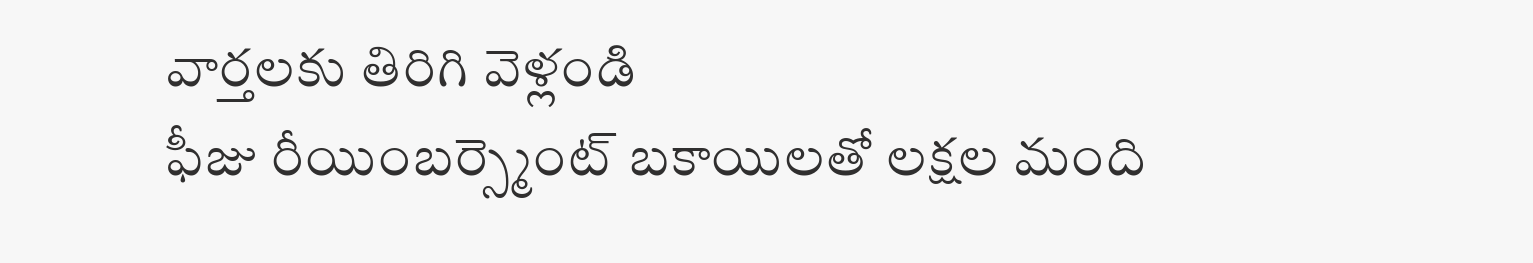వార్తలకు తిరిగి వెళ్లండి
ఫీజు రీయింబర్స్మెంట్ బకాయిలతో లక్షల మంది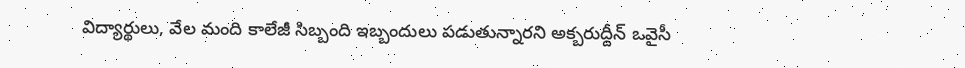విద్యార్థులు, వేల మంది కాలేజీ సిబ్బంది ఇబ్బందులు పడుతున్నారని అక్బరుద్దీన్ ఒవైసీ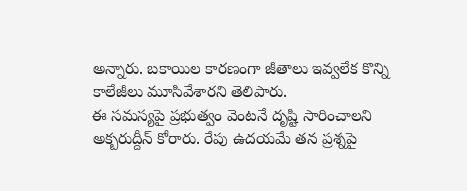అన్నారు. బకాయిల కారణంగా జీతాలు ఇవ్వలేక కొన్ని కాలేజీలు మూసివేశారని తెలిపారు.
ఈ సమస్యపై ప్రభుత్వం వెంటనే దృష్టి సారించాలని అక్బరుద్దీన్ కోరారు. రేపు ఉదయమే తన ప్రశ్నపై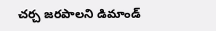చర్చ జరపాలని డిమాండ్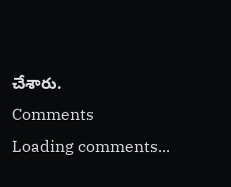చేశారు.
Comments
Loading comments...